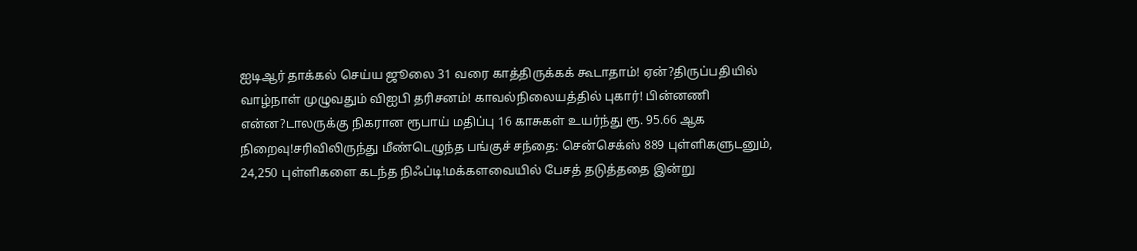ஐடிஆர் தாக்கல் செய்ய ஜூலை 31 வரை காத்திருக்கக் கூடாதாம்! ஏன்?திருப்பதியில் வாழ்நாள் முழுவதும் விஐபி தரிசனம்! காவல்நிலையத்தில் புகார்! பின்னணி என்ன?டாலருக்கு நிகரான ரூபாய் மதிப்பு 16 காசுகள் உயர்ந்து ரூ. 95.66 ஆக நிறைவு!சரிவிலிருந்து மீண்டெழுந்த பங்குச் சந்தை: சென்செக்ஸ் 889 புள்ளிகளுடனும், 24,250 புள்ளிகளை கடந்த நிஃப்டி!மக்களவையில் பேசத் தடுத்ததை இன்று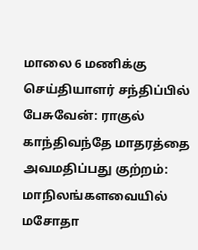மாலை 6 மணிக்கு செய்தியாளர் சந்திப்பில் பேசுவேன்: ராகுல் காந்திவந்தே மாதரத்தை அவமதிப்பது குற்றம்: மாநிலங்களவையில் மசோதா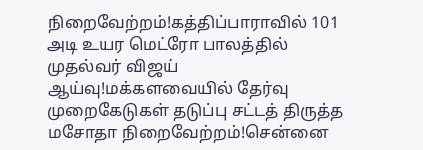நிறைவேற்றம்!கத்திப்பாராவில் 101 அடி உயர மெட்ரோ பாலத்தில் முதல்வர் விஜய் ஆய்வு!மக்களவையில் தேர்வு முறைகேடுகள் தடுப்பு சட்டத் திருத்த மசோதா நிறைவேற்றம்!சென்னை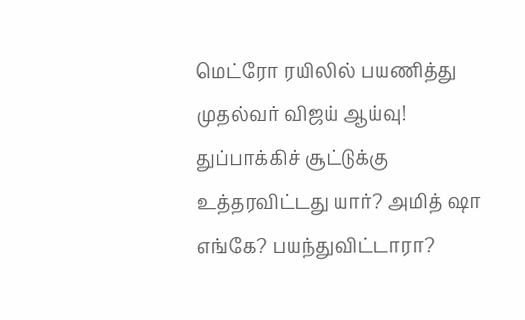மெட்ரோ ரயிலில் பயணித்து முதல்வர் விஜய் ஆய்வு! துப்பாக்கிச் சூட்டுக்கு உத்தரவிட்டது யார்? அமித் ஷா எங்கே? பயந்துவிட்டாரா?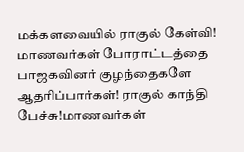மக்களவையில் ராகுல் கேள்வி! மாணவர்கள் போராட்டத்தை பாஜகவினர் குழந்தைகளே ஆதரிப்பார்கள்! ராகுல் காந்தி பேச்சு!மாணவர்கள்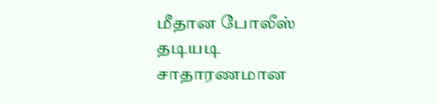மீதான போலீஸ் தடியடி சாதாரணமான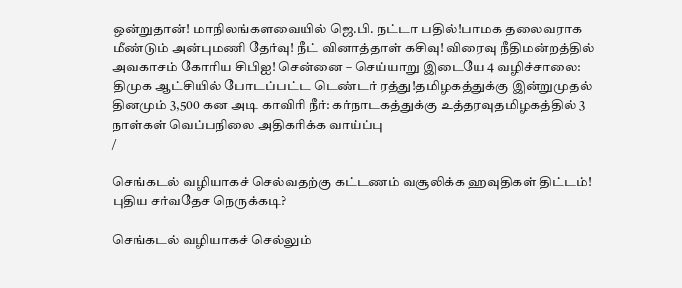ஒன்றுதான்! மாநிலங்களவையில் ஜெ.பி. நட்டா பதில்!பாமக தலைவராக மீண்டும் அன்புமணி தேர்வு! நீட் வினாத்தாள் கசிவு! விரைவு நீதிமன்றத்தில் அவகாசம் கோரிய சிபிஐ! சென்னை – செய்யாறு இடையே 4 வழிச்சாலை: திமுக ஆட்சியில் போடப்பட்ட டெண்டர் ரத்து!தமிழகத்துக்கு இன்றுமுதல் தினமும் 3,500 கன அடி காவிரி நீர்: கர்நாடகத்துக்கு உத்தரவுதமிழகத்தில் 3 நாள்கள் வெப்பநிலை அதிகரிக்க வாய்ப்பு
/

செங்கடல் வழியாகச் செல்வதற்கு கட்டணம் வசூலிக்க ஹவுதிகள் திட்டம்! புதிய சர்வதேச நெருக்கடி?

செங்கடல் வழியாகச் செல்லும்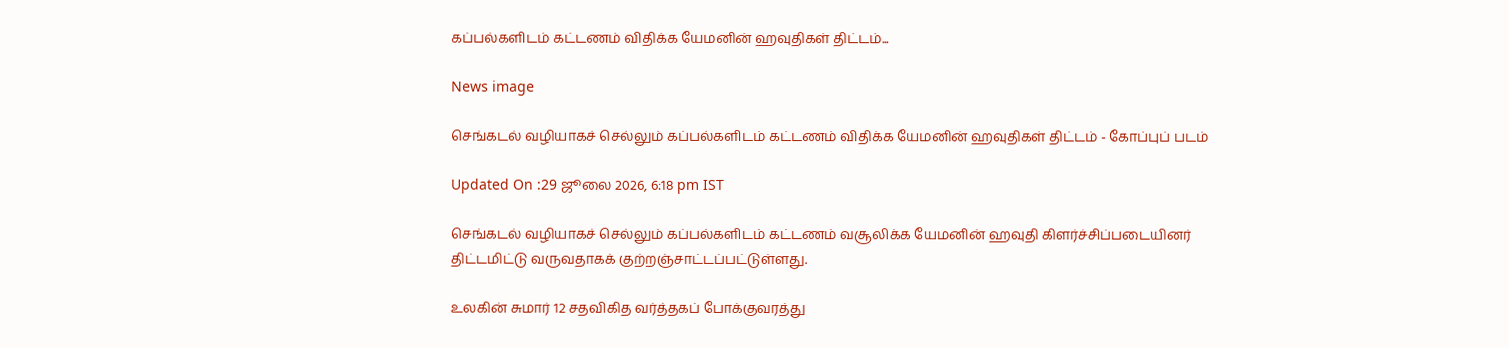கப்பல்களிடம் கட்டணம் விதிக்க யேமனின் ஹவுதிகள் திட்டம்...

News image

செங்கடல் வழியாகச் செல்லும் கப்பல்களிடம் கட்டணம் விதிக்க யேமனின் ஹவுதிகள் திட்டம் - கோப்புப் படம்

Updated On :29 ஜூலை 2026, 6:18 pm IST

செங்கடல் வழியாகச் செல்லும் கப்பல்களிடம் கட்டணம் வசூலிக்க யேமனின் ஹவுதி கிளர்ச்சிப்படையினர் திட்டமிட்டு வருவதாகக் குற்றஞ்சாட்டப்பட்டுள்ளது.

உலகின் சுமார் 12 சதவிகித வர்த்தகப் போக்குவரத்து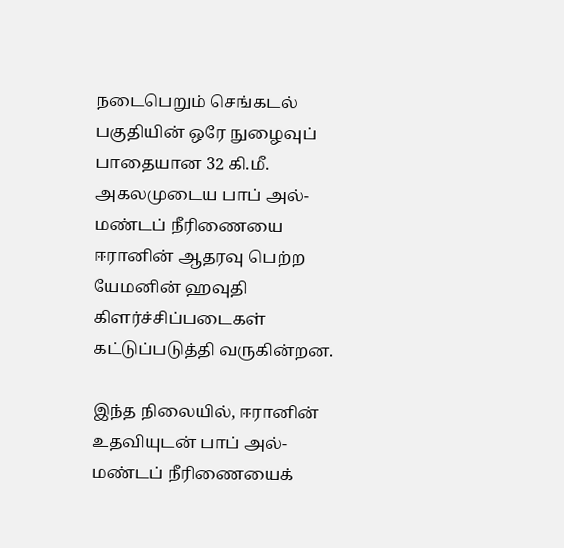நடைபெறும் செங்கடல் பகுதியின் ஒரே நுழைவுப் பாதையான 32 கி.மீ. அகலமுடைய பாப் அல்- மண்டப் நீரிணையை ஈரானின் ஆதரவு பெற்ற யேமனின் ஹவுதி கிளர்ச்சிப்படைகள் கட்டுப்படுத்தி வருகின்றன.

இந்த நிலையில், ஈரானின் உதவியுடன் பாப் அல்-மண்டப் நீரிணையைக்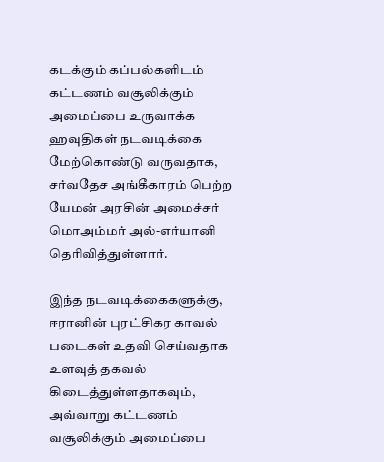கடக்கும் கப்பல்களிடம் கட்டணம் வசூலிக்கும் அமைப்பை உருவாக்க ஹவுதிகள் நடவடிக்கை மேற்கொண்டு வருவதாக, சர்வதேச அங்கீகாரம் பெற்ற யேமன் அரசின் அமைச்சர் மொஅம்மர் அல்-எர்யானி தெரிவித்துள்ளார்.

இந்த நடவடிக்கைகளுக்கு, ஈரானின் புரட்சிகர காவல் படைகள் உதவி செய்வதாக உளவுத் தகவல் கிடைத்துள்ளதாகவும், அவ்வாறு கட்டணம் வசூலிக்கும் அமைப்பை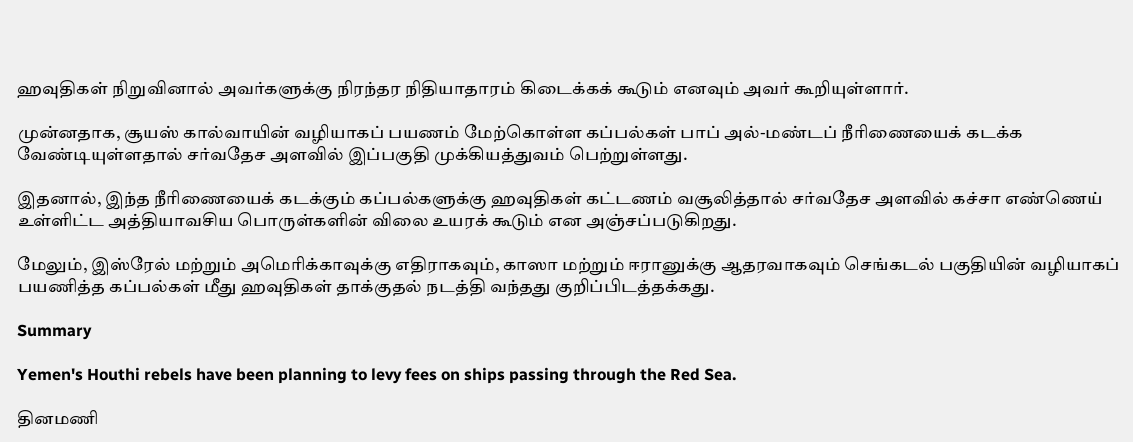ஹவுதிகள் நிறுவினால் அவர்களுக்கு நிரந்தர நிதியாதாரம் கிடைக்கக் கூடும் எனவும் அவர் கூறியுள்ளார்.

முன்னதாக, சூயஸ் கால்வாயின் வழியாகப் பயணம் மேற்கொள்ள கப்பல்கள் பாப் அல்-மண்டப் நீரிணையைக் கடக்க வேண்டியுள்ளதால் சர்வதேச அளவில் இப்பகுதி முக்கியத்துவம் பெற்றுள்ளது.

இதனால், இந்த நீரிணையைக் கடக்கும் கப்பல்களுக்கு ஹவுதிகள் கட்டணம் வசூலித்தால் சர்வதேச அளவில் கச்சா எண்ணெய் உள்ளிட்ட அத்தியாவசிய பொருள்களின் விலை உயரக் கூடும் என அஞ்சப்படுகிறது.

மேலும், இஸ்ரேல் மற்றும் அமெரிக்காவுக்கு எதிராகவும், காஸா மற்றும் ஈரானுக்கு ஆதரவாகவும் செங்கடல் பகுதியின் வழியாகப் பயணித்த கப்பல்கள் மீது ஹவுதிகள் தாக்குதல் நடத்தி வந்தது குறிப்பிடத்தக்கது.

Summary

Yemen's Houthi rebels have been planning to levy fees on ships passing through the Red Sea.

தினமணி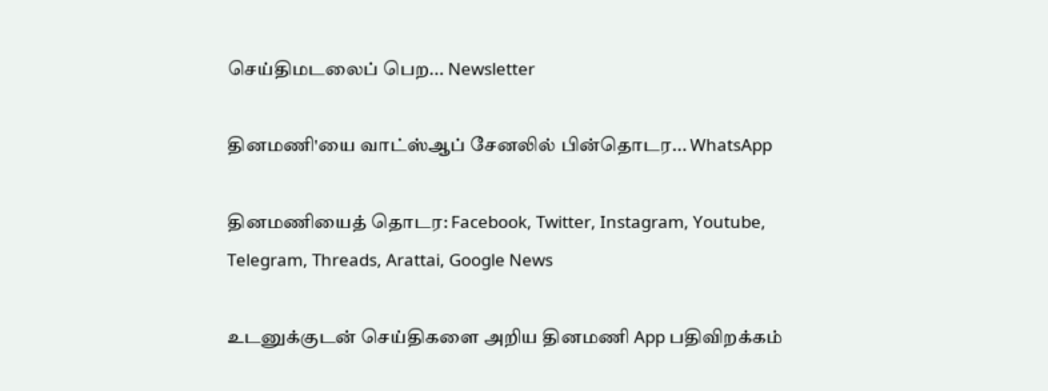செய்திமடலைப் பெற... Newsletter

தினமணி'யை வாட்ஸ்ஆப் சேனலில் பின்தொடர... WhatsApp

தினமணியைத் தொடர: Facebook, Twitter, Instagram, Youtube, Telegram, Threads, Arattai, Google News

உடனுக்குடன் செய்திகளை அறிய தினமணி App பதிவிறக்கம்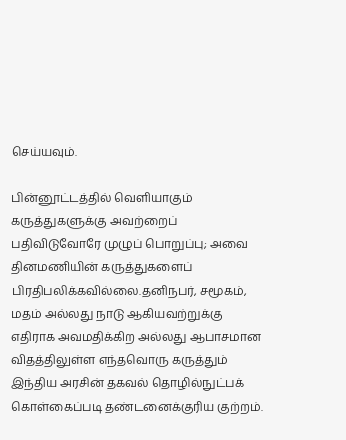செய்யவும்.

பின்னூட்டத்தில் வெளியாகும் கருத்துகளுக்கு அவற்றைப் பதிவிடுவோரே முழுப் பொறுப்பு; அவை தினமணியின் கருத்துகளைப் பிரதிபலிக்கவில்லை.தனிநபர், சமூகம், மதம் அல்லது நாடு ஆகியவற்றுக்கு எதிராக அவமதிக்கிற அல்லது ஆபாசமான விதத்திலுள்ள எந்தவொரு கருத்தும் இந்திய அரசின் தகவல் தொழில்நுட்பக் கொள்கைப்படி தண்டனைக்குரிய குற்றம்.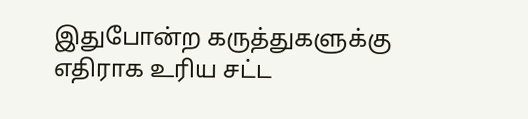இதுபோன்ற கருத்துகளுக்கு எதிராக உரிய சட்ட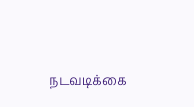நடவடிக்கை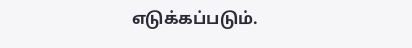எடுக்கப்படும்.